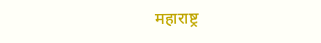महाराष्ट्र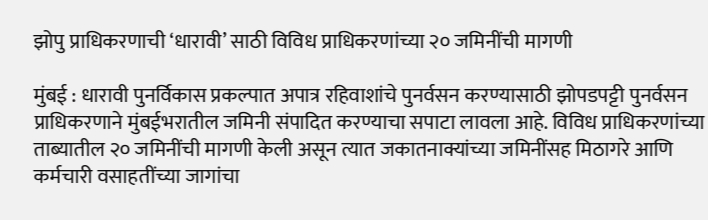झोपु प्राधिकरणाची ‘धारावी’ साठी विविध प्राधिकरणांच्या २० जमिनींची मागणी

मुंबई : धारावी पुनर्विकास प्रकल्पात अपात्र रहिवाशांचे पुनर्वसन करण्यासाठी झोपडपट्टी पुनर्वसन प्राधिकरणाने मुंबईभरातील जमिनी संपादित करण्याचा सपाटा लावला आहे. विविध प्राधिकरणांच्या ताब्यातील २० जमिनींची मागणी केली असून त्यात जकातनाक्यांच्या जमिनींसह मिठागरे आणि कर्मचारी वसाहतींच्या जागांचा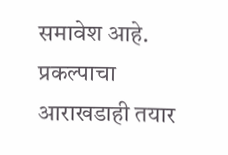समावेश आहे. प्रकल्पाचा आराखडाही तयार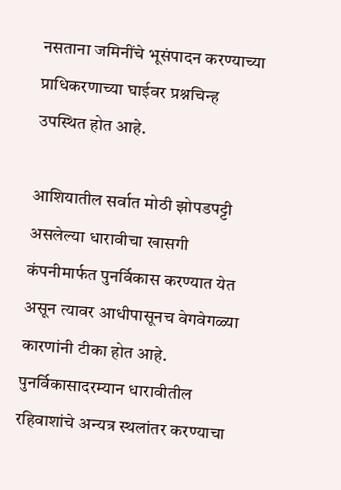नसताना जमिनींचे भूसंपादन करण्याच्या प्राधिकरणाच्या घाईवर प्रश्नचिन्ह उपस्थित होत आहे.

आशियातील सर्वात मोठी झोपडपट्टी असलेल्या धारावीचा खासगी कंपनीमार्फत पुनर्विकास करण्यात येत असून त्यावर आधीपासूनच वेगवेगळ्या कारणांनी टीका होत आहे. पुनर्विकासादरम्यान धारावीतील रहिवाशांचे अन्यत्र स्थलांतर करण्याचा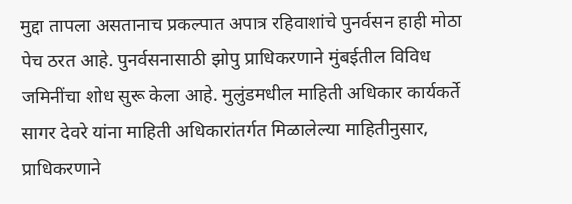मुद्दा तापला असतानाच प्रकल्पात अपात्र रहिवाशांचे पुनर्वसन हाही मोठा पेच ठरत आहे. पुनर्वसनासाठी झोपु प्राधिकरणाने मुंबईतील विविध जमिनींचा शोध सुरू केला आहे. मुलुंडमधील माहिती अधिकार कार्यकर्ते सागर देवरे यांना माहिती अधिकारांतर्गत मिळालेल्या माहितीनुसार, प्राधिकरणाने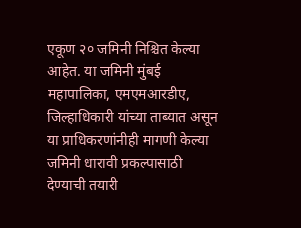एकूण २० जमिनी निश्चित केल्या आहेत. या जमिनी मुंबई महापालिका, एमएमआरडीए, जिल्हाधिकारी यांच्या ताब्यात असून या प्राधिकरणांनीही मागणी केल्या जमिनी धारावी प्रकल्पासाठी देण्याची तयारी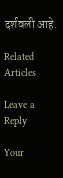दर्शवली आहे.

Related Articles

Leave a Reply

Your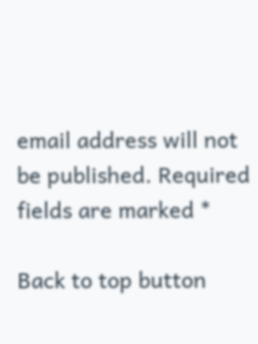email address will not be published. Required fields are marked *

Back to top button